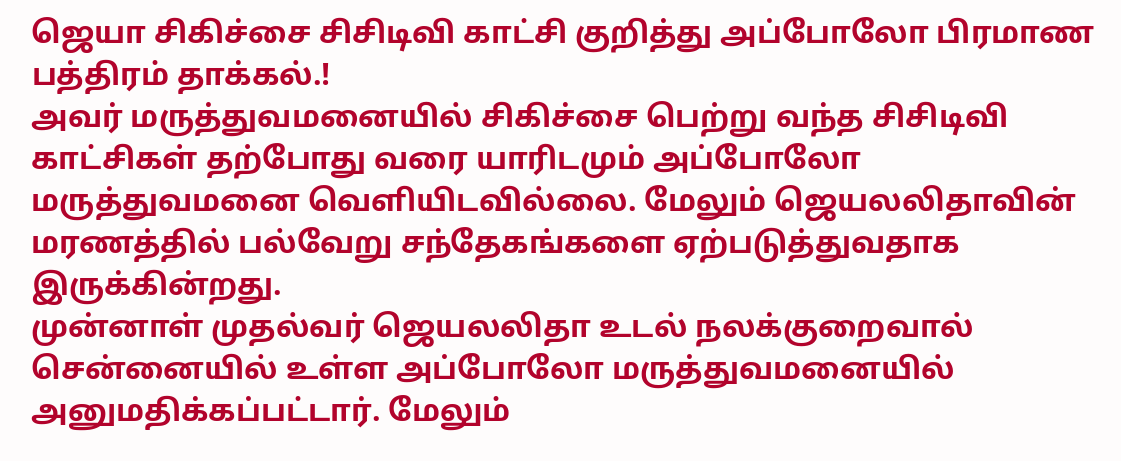ஜெயா சிகிச்சை சிசிடிவி காட்சி குறித்து அப்போலோ பிரமாண பத்திரம் தாக்கல்.!
அவர் மருத்துவமனையில் சிகிச்சை பெற்று வந்த சிசிடிவி காட்சிகள் தற்போது வரை யாரிடமும் அப்போலோ மருத்துவமனை வெளியிடவில்லை. மேலும் ஜெயலலிதாவின் மரணத்தில் பல்வேறு சந்தேகங்களை ஏற்படுத்துவதாக இருக்கின்றது.
முன்னாள் முதல்வர் ஜெயலலிதா உடல் நலக்குறைவால் சென்னையில் உள்ள அப்போலோ மருத்துவமனையில் அனுமதிக்கப்பட்டார். மேலும்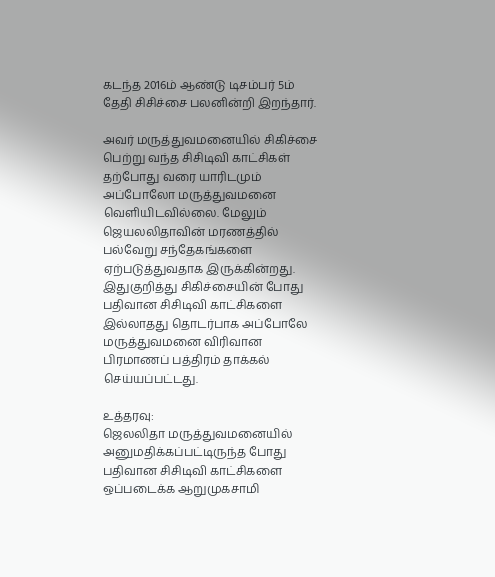கடந்த 2016ம் ஆண்டு டிசம்பர் 5ம் தேதி சிசிச்சை பலனின்றி இறந்தார்.

அவர் மருத்துவமனையில் சிகிச்சை பெற்று வந்த சிசிடிவி காட்சிகள் தற்போது வரை யாரிடமும் அப்போலோ மருத்துவமனை வெளியிடவில்லை. மேலும் ஜெயலலிதாவின் மரணத்தில் பல்வேறு சந்தேகங்களை ஏற்படுத்துவதாக இருக்கின்றது.
இதுகுறித்து சிகிச்சையின் போது பதிவான சிசிடிவி காட்சிகளை இல்லாதது தொடர்பாக அப்போலே மருத்துவமனை விரிவான பிரமாணப் பத்திரம் தாக்கல் செய்யப்பட்டது.

உத்தரவு:
ஜெலலிதா மருத்துவமனையில் அனுமதிக்கப்பட்டிருந்த போது பதிவான சிசிடிவி காட்சிகளை ஒப்படைக்க ஆறுமுகசாமி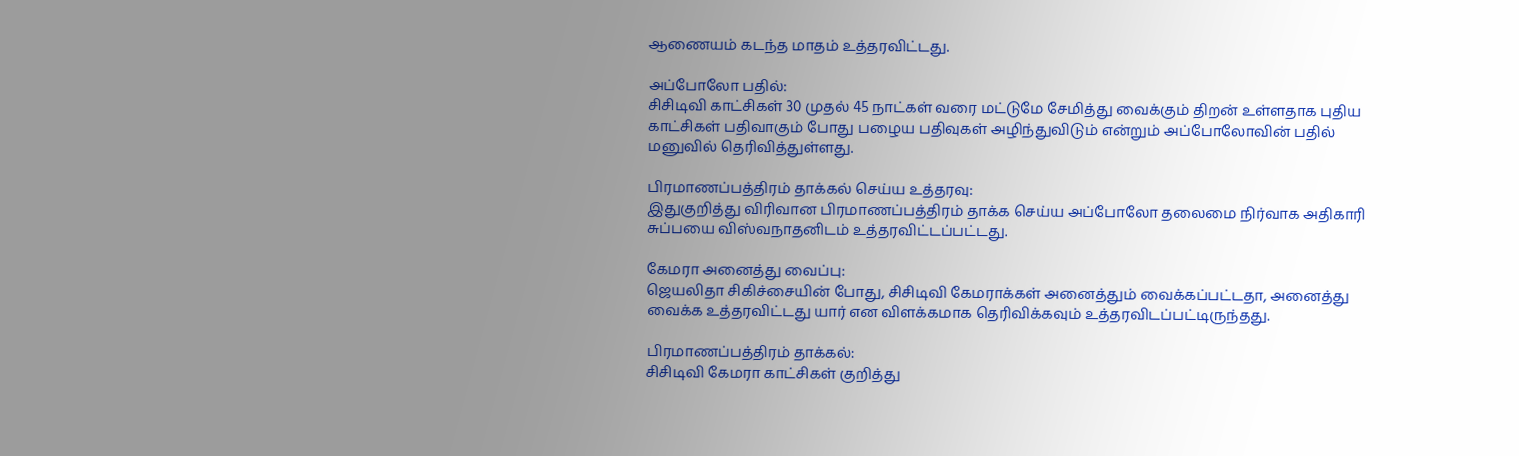ஆணையம் கடந்த மாதம் உத்தரவிட்டது.

அப்போலோ பதில்:
சிசிடிவி காட்சிகள் 30 முதல் 45 நாட்கள் வரை மட்டுமே சேமித்து வைக்கும் திறன் உள்ளதாக புதிய காட்சிகள் பதிவாகும் போது பழைய பதிவுகள் அழிந்துவிடும் என்றும் அப்போலோவின் பதில் மனுவில் தெரிவித்துள்ளது.

பிரமாணப்பத்திரம் தாக்கல் செய்ய உத்தரவு:
இதுகுறித்து விரிவான பிரமாணப்பத்திரம் தாக்க செய்ய அப்போலோ தலைமை நிர்வாக அதிகாரி சுப்பயை விஸ்வநாதனிடம் உத்தரவிட்டப்பட்டது.

கேமரா அனைத்து வைப்பு:
ஜெயலிதா சிகிச்சையின் போது, சிசிடிவி கேமராக்கள் அனைத்தும் வைக்கப்பட்டதா, அனைத்து வைக்க உத்தரவிட்டது யார் என விளக்கமாக தெரிவிக்கவும் உத்தரவிடப்பட்டிருந்தது.

பிரமாணப்பத்திரம் தாக்கல்:
சிசிடிவி கேமரா காட்சிகள் குறித்து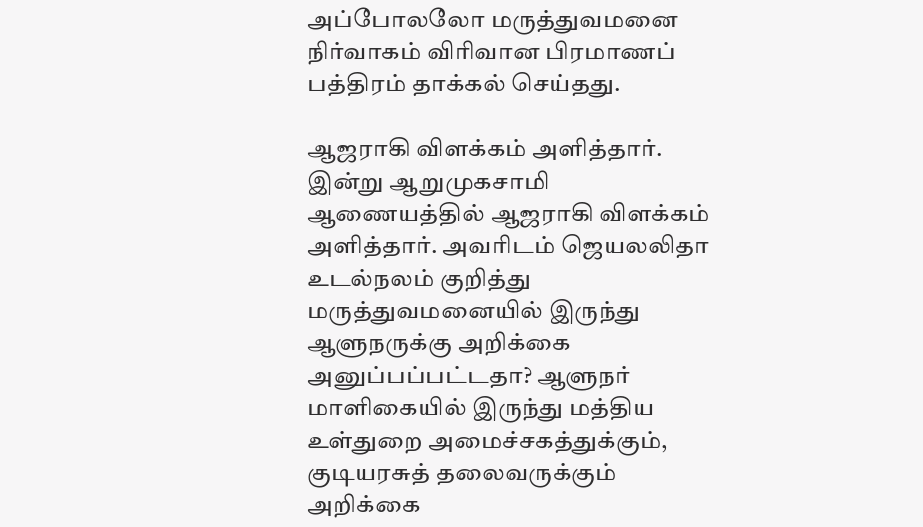அப்போலலோ மருத்துவமனை நிர்வாகம் விரிவான பிரமாணப் பத்திரம் தாக்கல் செய்தது.

ஆஜராகி விளக்கம் அளித்தார்.
இன்று ஆறுமுகசாமி ஆணையத்தில் ஆஜராகி விளக்கம் அளித்தார். அவரிடம் ஜெயலலிதா உடல்நலம் குறித்து மருத்துவமனையில் இருந்து ஆளுநருக்கு அறிக்கை அனுப்பப்பட்டதா? ஆளுநர் மாளிகையில் இருந்து மத்திய உள்துறை அமைச்சகத்துக்கும், குடியரசுத் தலைவருக்கும் அறிக்கை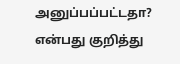அனுப்பப்பட்டதா? என்பது குறித்து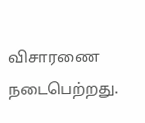விசாரணை நடைபெற்றது.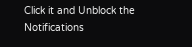Click it and Unblock the Notifications